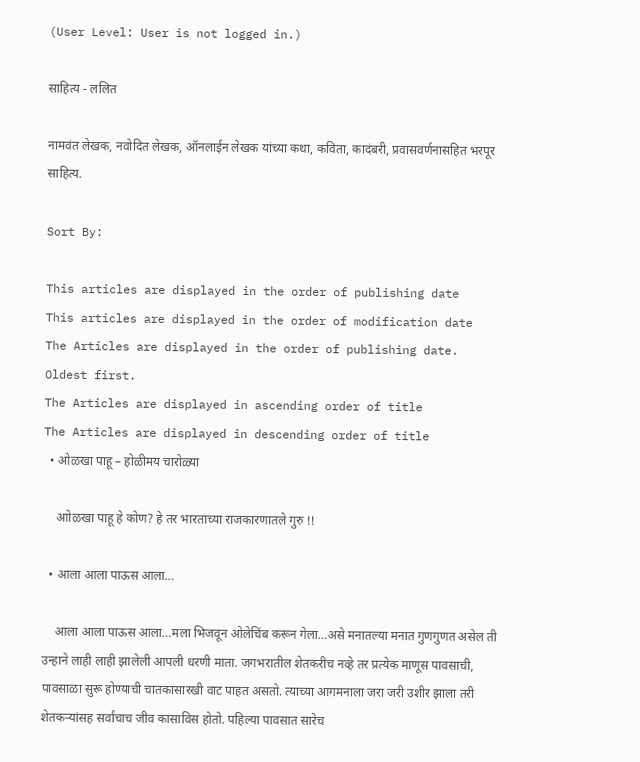(User Level: User is not logged in.)

साहित्य - ललित

नामवंत लेखक, नवोदित लेखक, ऑनलाईन लेखक यांच्या कथा, कविता, कादंबरी, प्रवासवर्णनासहित भरपूर साहित्य.

Sort By:

This articles are displayed in the order of publishing date
This articles are displayed in the order of modification date
The Articles are displayed in the order of publishing date. Oldest first.
The Articles are displayed in ascending order of title
The Articles are displayed in descending order of title
  • ओळखा पाहू – होळीमय चारोळ्या

    आोळखा पाहू हे कोण? हे तर भारताच्या राजकारणातले गुरु !!

  • आला आला पाऊस आला…

    आला आला पाऊस आला…मला भिजवून ओलेचिंब करून गेला…असे मनातल्या मनात गुणगुणत असेल ती उन्हाने लाही लाही झालेली आपली धरणी माता. जगभरातील शेतकरीच नव्हे तर प्रत्येक माणूस पावसाची, पावसाळा सुरू होण्याची चातकासारखी वाट पाहत असतो. त्याच्या आगमनाला जरा जरी उशीर झाला तरी शेतकर्‍यांसह सर्वांचाच जीव कासाविस होतो. पहिल्या पावसात सारेच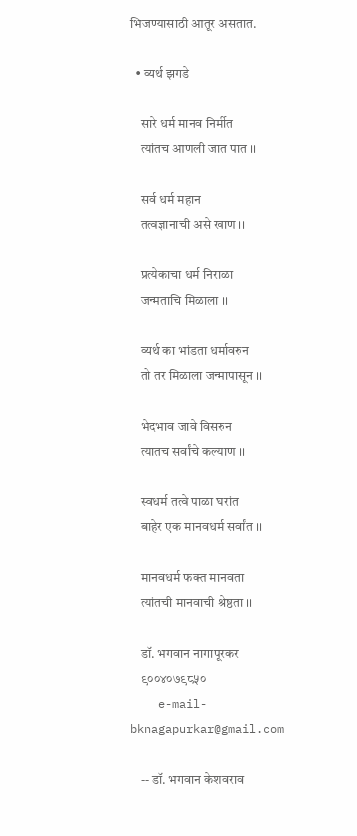भिजण्यासाठी आतूर असतात.

  • व्यर्थ झगडे

    सारे धर्म मानव निर्मीत
    त्यांतच आणली जात पात ।।

    सर्व धर्म महान
    तत्वज्ञानाची असे खाण ।।

    प्रत्येकाचा धर्म निराळा
    जन्मताचि मिळाला ।।

    व्यर्थ का भांडता धर्मावरुन
    तो तर मिळाला जन्मापासून ।।

    भेदभाव जावे विसरुन
    त्यातच सर्वांचे कल्याण ।।

    स्वधर्म तत्वे पाळा घरांत
    बाहेर एक मानवधर्म सर्वांत ।।

    मानवधर्म फक्त मानवता
    त्यांतची मानवाची श्रेष्ठता ।।

    डॉ. भगवान नागापूरकर
    ९००४०७९८५०
    e-mail- bknagapurkar@gmail.com

    -- डॉ. भगवान केशवराव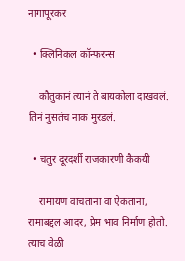नागापूरकर

  • क्लिनिकल कॉन्फरन्स

    कौतुकानं त्यानं ते बायकोला दाखवलं. तिनं नुसतंच नाक मुरडलं.

  • चतुर दूरदर्शी राजकारणी कैकयी

    रामायण वाचताना वा ऐकताना, रामाबद्दल आदर, प्रेम भाव निर्माण होतो. त्याच वेळी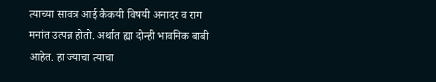त्याच्या सावत्र आई कैकयी विषयी अनादर व राग मनांत उत्पन्न होतो. अर्थात ह्या दोन्ही भावनिक बाबी आहेत. हा ज्याचा त्याचा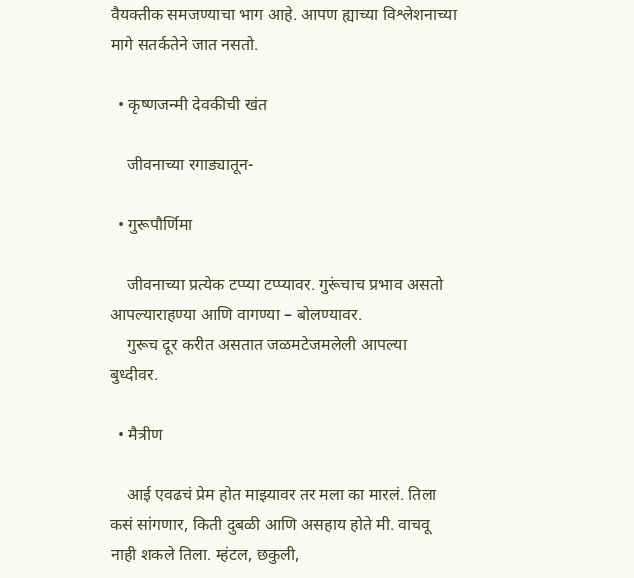वैयक्तीक समजण्याचा भाग आहे. आपण ह्याच्या विश्लेशनाच्या मागे सतर्कतेने जात नसतो.

  • कृष्णजन्मी देवकीची खंत

    जीवनाच्या रगाड्यातून-

  • गुरूपौर्णिमा

    जीवनाच्या प्रत्येक टप्प्या टप्प्यावर. गुरूंचाच प्रभाव असतो आपल्याराहण्या आणि वागण्या – बोलण्यावर.
    गुरूच दूर करीत असतात जळमटेजमलेली आपल्या बुध्दीवर.

  • मैत्रीण

    आई एवढचं प्रेम होत माझ्यावर तर मला का मारलं. तिला कसं सांगणार, किती दुबळी आणि असहाय होते मी. वाचवू नाही शकले तिला. म्हंटल, छकुली,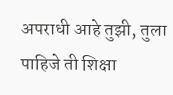अपराधी आहे तुझी, तुला पाहिजे ती शिक्षा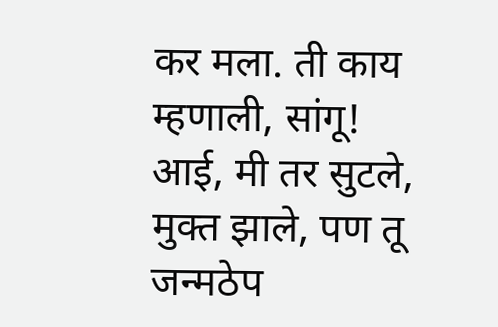कर मला. ती काय म्हणाली, सांगू! आई, मी तर सुटले, मुक्त झाले, पण तू जन्मठेप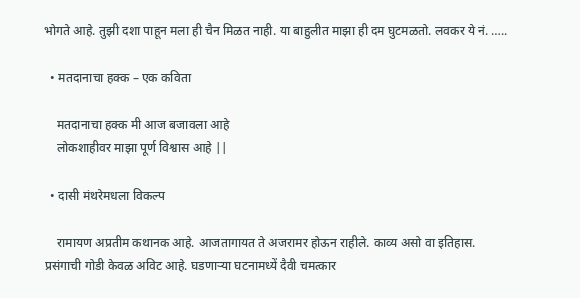भोगते आहे. तुझी दशा पाहून मला ही चैन मिळत नाही. या बाहुलीत माझा ही दम घुटमळतो. लवकर ये नं. …..

  • मतदानाचा हक्क – एक कविता

    मतदानाचा हक्क मी आज बजावला आहे
    लोकशाहीवर माझा पूर्ण विश्वास आहे ||

  • दासी मंथरेमधला विकल्प

    रामायण अप्रतीम कथानक आहे. आजतागायत ते अजरामर होऊन राहीले. काव्य असो वा इतिहास. प्रसंगाची गोडी केवळ अविट आहे. घडणाऱ्या घटनामध्यें दैवी चमत्कार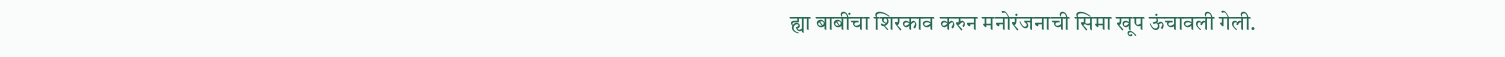ह्या बाबींचा शिरकाव करुन मनोरंजनाची सिमा खूप ऊंचावली गेली.